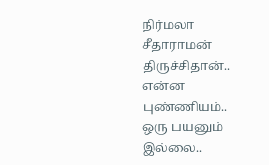நிர்மலா சீதாராமன் திருச்சிதான்.. என்ன புண்ணியம்.. ஒரு பயனும் இல்லை..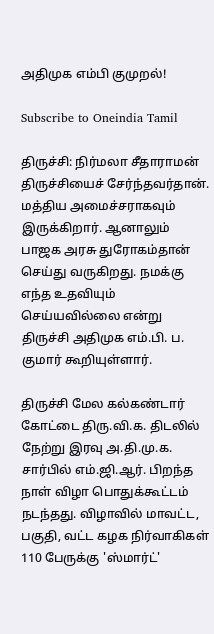அதிமுக எம்பி குமுறல்!

Subscribe to Oneindia Tamil

திருச்சி: நிர்மலா சீதாராமன் திருச்சியைச் சேர்ந்தவர்தான். மத்திய அமைச்சராகவும் இருக்கிறார். ஆனாலும் பாஜக அரசு துரோகம்தான் செய்து வருகிறது. நமக்கு எந்த உதவியும் செய்யவில்லை என்று திருச்சி அதிமுக எம்.பி. ப. குமார் கூறியுள்ளார்.

திருச்சி மேல கல்கண்டார் கோட்டை திரு.வி.க. திடலில் நேற்று இரவு அ.தி.மு.க. சார்பில் எம்.ஜி.ஆர். பிறந்த நாள் விழா பொதுக்கூட்டம் நடந்தது. விழாவில் மாவட்ட, பகுதி, வட்ட கழக நிர்வாகிகள் 110 பேருக்கு 'ஸ்மார்ட்'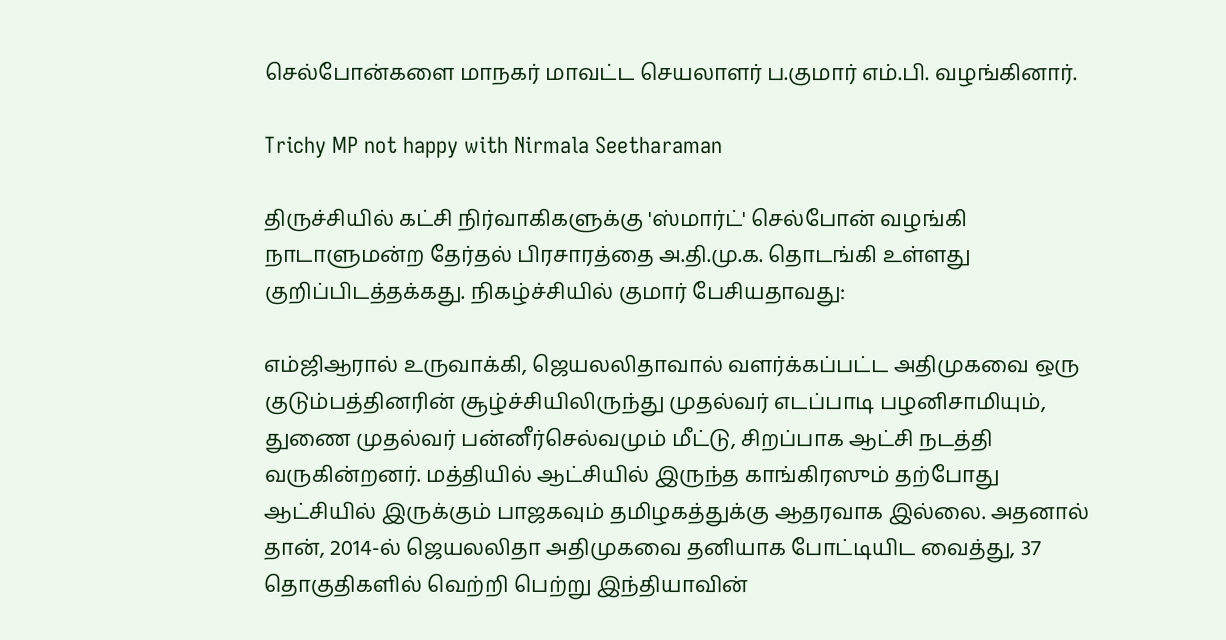செல்போன்களை மாநகர் மாவட்ட செயலாளர் ப.குமார் எம்.பி. வழங்கினார்.

Trichy MP not happy with Nirmala Seetharaman

திருச்சியில் கட்சி நிர்வாகிகளுக்கு 'ஸ்மார்ட்' செல்போன் வழங்கி நாடாளுமன்ற தேர்தல் பிரசாரத்தை அ.தி.மு.க. தொடங்கி உள்ளது குறிப்பிடத்தக்கது. நிகழ்ச்சியில் குமார் பேசியதாவது:

எம்ஜிஆரால் உருவாக்கி, ஜெயலலிதாவால் வளர்க்கப்பட்ட அதிமுகவை ஒரு குடும்பத்தினரின் சூழ்ச்சியிலிருந்து முதல்வர் எடப்பாடி பழனிசாமியும், துணை முதல்வர் பன்னீர்செல்வமும் மீட்டு, சிறப்பாக ஆட்சி நடத்தி வருகின்றனர். மத்தியில் ஆட்சியில் இருந்த காங்கிரஸும் தற்போது ஆட்சியில் இருக்கும் பாஜகவும் தமிழகத்துக்கு ஆதரவாக இல்லை. அதனால் தான், 2014-ல் ஜெயலலிதா அதிமுகவை தனியாக போட்டியிட வைத்து, 37 தொகுதிகளில் வெற்றி பெற்று இந்தியாவின்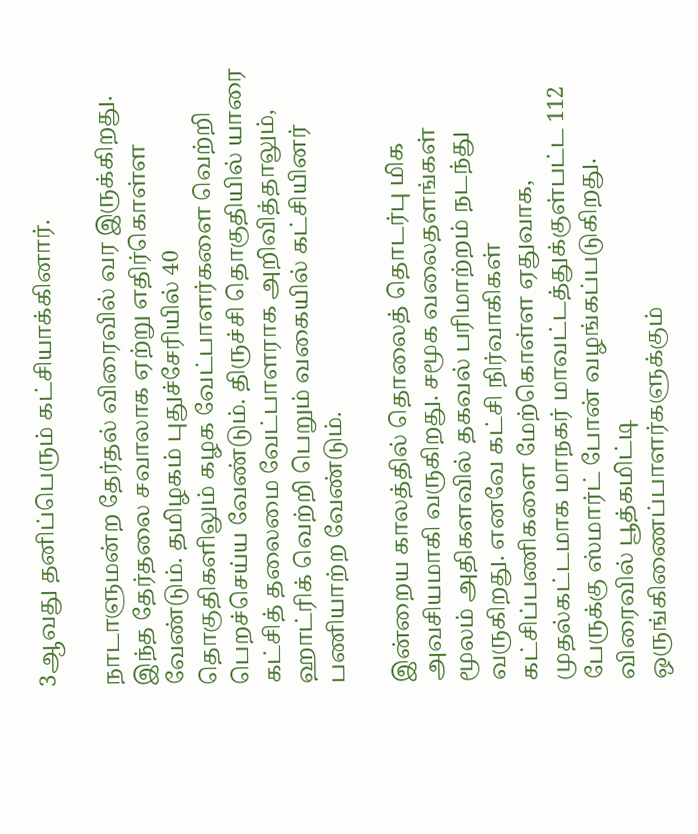3ஆவது தனிப்பெரும் கட்சியாக்கினார்.

நாடாளுமன்ற தேர்தல் விரைவில் வர இருக்கிறது. இந்த தேர்தலை சவாலாக ஏற்று எதிர்கொள்ள வேண்டும். தமிழகம் புதுச்சேரியில் 40 தொகுதிகளிலும் கழக வேட்பாளர்களை வெற்றி பெறச்செய்ய வேண்டும். திருச்சி தொகுதியில் யாரை கட்சித் தலைமை வேட்பாளராக அறிவித்தாலும், ஹாட்ரிக் வெற்றி பெறும் வகையில் கட்சியினர் பணியாற்ற வேண்டும்.

இன்றைய காலத்தில் தொலைத் தொடர்பு மிக அவசியமாகி வருகிறது. சமூக வலைதளங்கள் மூலம் அதிகளவில் தகவல் பரிமாற்றம் நடந்து வருகிறது. எனவே கட்சி நிர்வாகிகள் கட்சிப்பணிகளை மேற்கொள்ள ஏதுவாக, முதல்கட்டமாக மாநகர் மாவட்டத்துக்குள்பட்ட 112 பேருக்கு ஸ்மார்ட் போன் வழங்கப்படுகிறது. விரைவில் பூத்கமிட்டி ஒருங்கிணைப்பாளர்களுக்கும்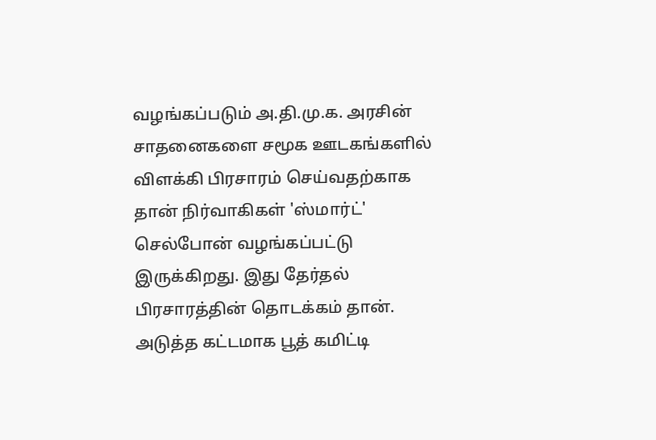வழங்கப்படும் அ.தி.மு.க. அரசின் சாதனைகளை சமூக ஊடகங்களில் விளக்கி பிரசாரம் செய்வதற்காக தான் நிர்வாகிகள் 'ஸ்மார்ட்' செல்போன் வழங்கப்பட்டு இருக்கிறது. இது தேர்தல் பிரசாரத்தின் தொடக்கம் தான். அடுத்த கட்டமாக பூத் கமிட்டி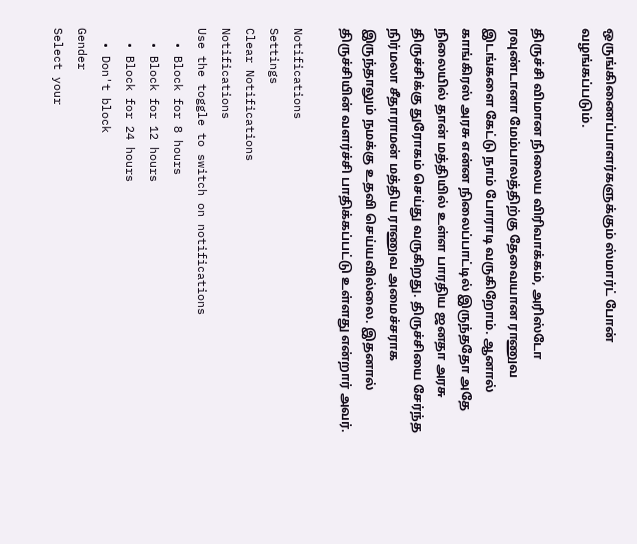ஒருங்கிணைப்பாளர்களுக்கும் ஸ்மார்ட் போன் வழங்கப்படும்.

திருச்சி விமான நிலைய விரிவாக்கம், அரிஸ்டோ ரவுண்டானா மேம்பாலத்திற்கு தேவையான ராணுவ இடங்களை கேட்டு நாம் போராடி வருகிறோம். ஆனால் காங்கிரஸ் அரசு என்ன நிலைப்பாட்டில் இருந்ததோ அதே நிலையில் தான் மத்தியில் உள்ள பாரதிய ஜனதா அரசு திருச்சிக்கு துரோகம் செய்து வருகிறது. திருச்சியை சேர்ந்த நிர்மலா சீதாராமன் மத்திய ராணுவ அமைச்சராக இருந்தாலும் நமக்கு உதவி செய்யவில்லை. இதனால் திருச்சியின் வளர்ச்சி பாதிக்கப்பட்டு உள்ளது என்றார் அவர்.

Notifications
Settings
Clear Notifications
Notifications
Use the toggle to switch on notifications
  • Block for 8 hours
  • Block for 12 hours
  • Block for 24 hours
  • Don't block
Gender
Select your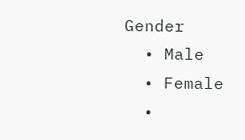Gender
  • Male
  • Female
  •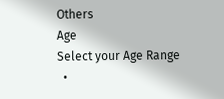Others
Age
Select your Age Range
  •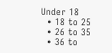Under 18
  • 18 to 25
  • 26 to 35
  • 36 to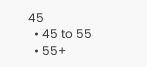45
  • 45 to 55
  • 55+